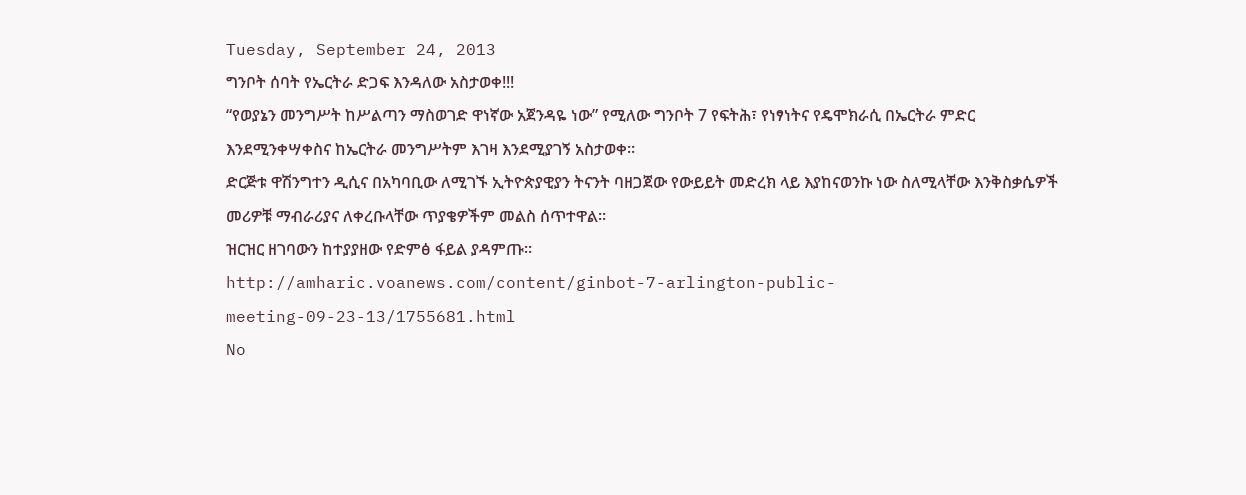Tuesday, September 24, 2013
ግንቦት ሰባት የኤርትራ ድጋፍ እንዳለው አስታወቀ!!!
“የወያኔን መንግሥት ከሥልጣን ማስወገድ ዋነኛው አጀንዳዬ ነው” የሚለው ግንቦት 7 የፍትሕ፣ የነፃነትና የዴሞክራሲ በኤርትራ ምድር እንደሚንቀሣቀስና ከኤርትራ መንግሥትም እገዛ እንደሚያገኝ አስታወቀ፡፡
ድርጅቱ ዋሽንግተን ዲሲና በአካባቢው ለሚገኙ ኢትዮጵያዊያን ትናንት ባዘጋጀው የውይይት መድረክ ላይ እያከናወንኩ ነው ስለሚላቸው እንቅስቃሴዎች መሪዎቹ ማብራሪያና ለቀረቡላቸው ጥያቄዎችም መልስ ሰጥተዋል፡፡
ዝርዝር ዘገባውን ከተያያዘው የድምፅ ፋይል ያዳምጡ፡፡
http://amharic.voanews.com/content/ginbot-7-arlington-public-meeting-09-23-13/1755681.html
No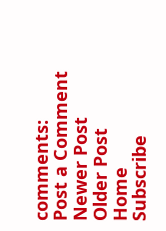comments:
Post a Comment
Newer Post
Older Post
Home
Subscribe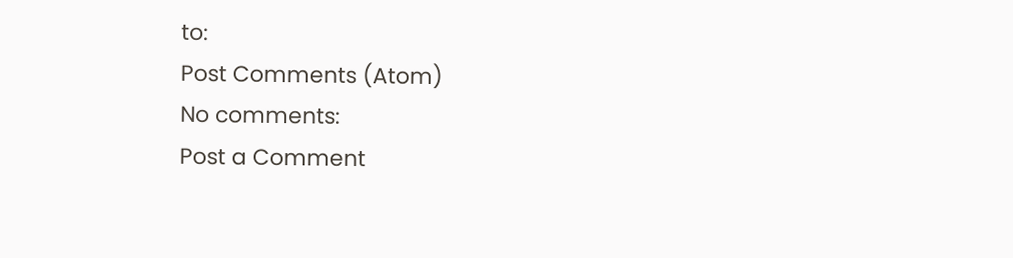to:
Post Comments (Atom)
No comments:
Post a Comment